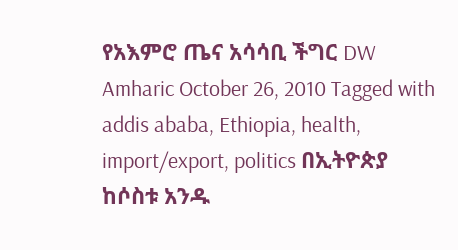የአእምሮ ጤና አሳሳቢ ችግር DW Amharic October 26, 2010 Tagged with addis ababa, Ethiopia, health, import/export, politics በኢትዮጵያ ከሶስቱ አንዱ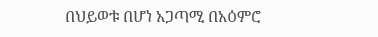በህይወቱ በሆነ አጋጣሚ በአዕምሮ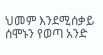ህመም እንደሚሰቃይ ሰሞኑን የወጣ አንድ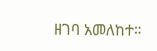ዘገባ አመለከተ።